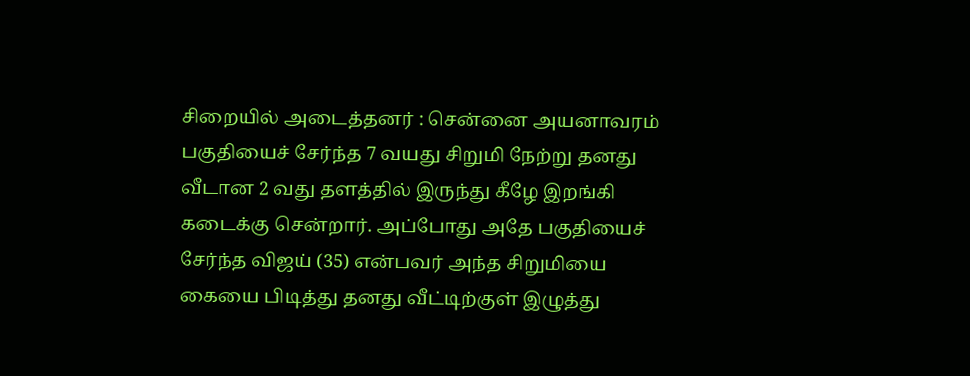சிறையில் அடைத்தனர் : சென்னை அயனாவரம் பகுதியைச் சேர்ந்த 7 வயது சிறுமி நேற்று தனது வீடான 2 வது தளத்தில் இருந்து கீழே இறங்கி கடைக்கு சென்றார். அப்போது அதே பகுதியைச் சேர்ந்த விஜய் (35) என்பவர் அந்த சிறுமியை கையை பிடித்து தனது வீட்டிற்குள் இழுத்து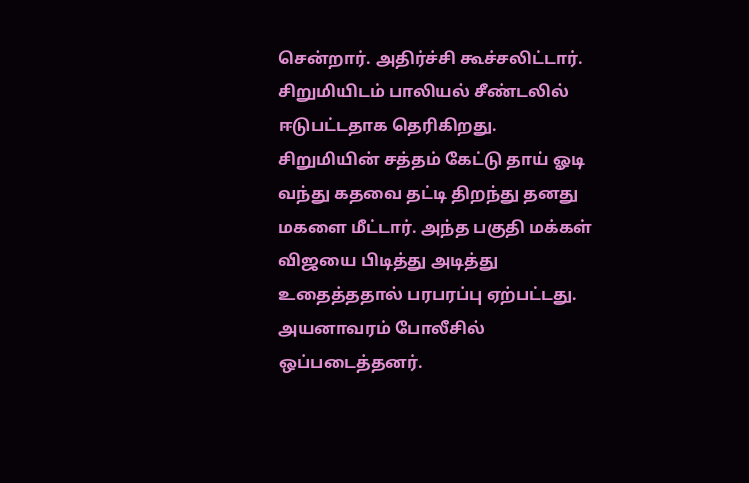சென்றார். அதிர்ச்சி கூச்சலிட்டார். சிறுமியிடம் பாலியல் சீண்டலில் ஈடுபட்டதாக தெரிகிறது. சிறுமியின் சத்தம் கேட்டு தாய் ஓடி வந்து கதவை தட்டி திறந்து தனது மகளை மீட்டார். அந்த பகுதி மக்கள் விஜயை பிடித்து அடித்து உதைத்ததால் பரபரப்பு ஏற்பட்டது. அயனாவரம் போலீசில் ஒப்படைத்தனர்.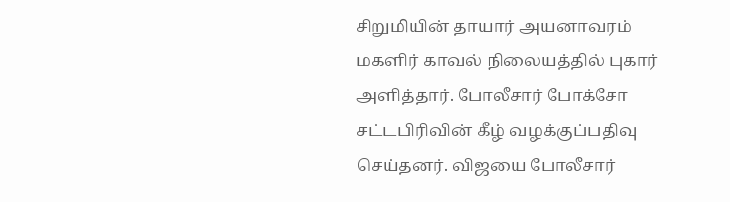சிறுமியின் தாயார் அயனாவரம் மகளிர் காவல் நிலையத்தில் புகார் அளித்தார். போலீசார் போக்சோ சட்டபிரிவின் கீழ் வழக்குப்பதிவு செய்தனர். விஜயை போலீசார்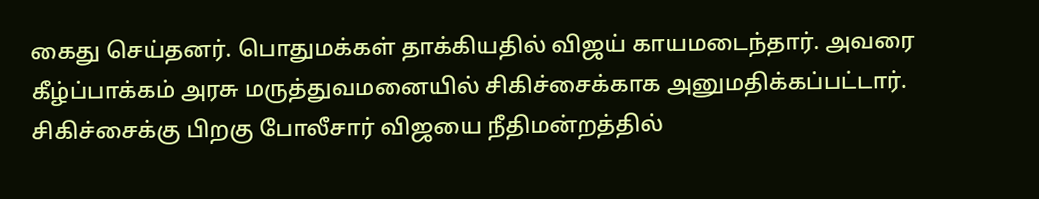கைது செய்தனர். பொதுமக்கள் தாக்கியதில் விஜய் காயமடைந்தார். அவரை கீழ்ப்பாக்கம் அரசு மருத்துவமனையில் சிகிச்சைக்காக அனுமதிக்கப்பட்டார். சிகிச்சைக்கு பிறகு போலீசார் விஜயை நீதிமன்றத்தில்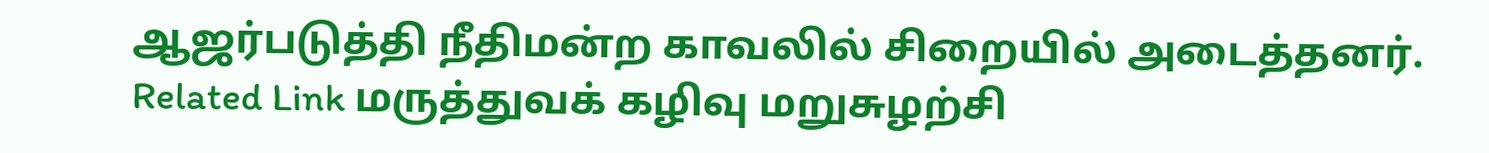ஆஜர்படுத்தி நீதிமன்ற காவலில் சிறையில் அடைத்தனர். Related Link மருத்துவக் கழிவு மறுசுழற்சி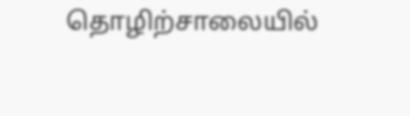தொழிற்சாலையில்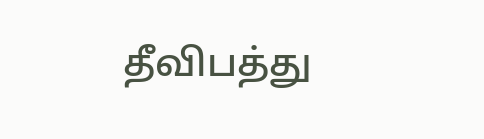தீவிபத்து